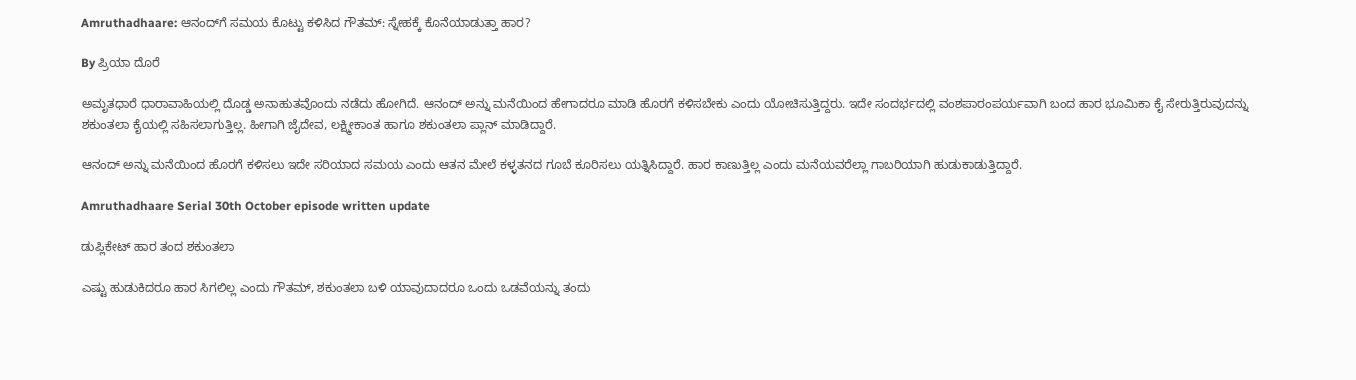Amruthadhaare: ಆನಂದ್‌ಗೆ ಸಮಯ ಕೊಟ್ಟು ಕಳಿಸಿದ ಗೌತಮ್: ಸ್ನೇಹಕ್ಕೆ ಕೊನೆಯಾಡುತ್ತಾ ಹಾರ?

By ಪ್ರಿಯಾ ದೊರೆ

ಅಮೃತಧಾರೆ ಧಾರಾವಾಹಿಯಲ್ಲಿ ದೊಡ್ಡ ಅನಾಹುತವೊಂದು ನಡೆದು ಹೋಗಿದೆ. ಆನಂದ್ ಅನ್ನು ಮನೆಯಿಂದ ಹೇಗಾದರೂ ಮಾಡಿ ಹೊರಗೆ ಕಳಿಸಬೇಕು ಎಂದು ಯೋಚಿಸುತ್ತಿದ್ದರು. ಇದೇ ಸಂದರ್ಭದಲ್ಲಿ ವಂಶಪಾರಂಪರ್ಯವಾಗಿ ಬಂದ ಹಾರ ಭೂಮಿಕಾ ಕೈ ಸೇರುತ್ತಿರುವುದನ್ನು ಶಕುಂತಲಾ ಕೈಯಲ್ಲಿ ಸಹಿಸಲಾಗುತ್ತಿಲ್ಲ. ಹೀಗಾಗಿ ಜೈದೇವ, ಲಕ್ಷ್ಮೀಕಾಂತ ಹಾಗೂ ಶಕುಂತಲಾ ಪ್ಲಾನ್ ಮಾಡಿದ್ದಾರೆ.

ಆನಂದ್ ಅನ್ನು ಮನೆಯಿಂದ ಹೊರಗೆ ಕಳಿಸಲು ಇದೇ ಸರಿಯಾದ ಸಮಯ ಎಂದು ಆತನ ಮೇಲೆ ಕಳ್ಳತನದ ಗೂಬೆ ಕೂರಿಸಲು ಯತ್ನಿಸಿದ್ದಾರೆ. ಹಾರ ಕಾಣುತ್ತಿಲ್ಲ ಎಂದು ಮನೆಯವರೆಲ್ಲಾ ಗಾಬರಿಯಾಗಿ ಹುಡುಕಾಡುತ್ತಿದ್ದಾರೆ.

Amruthadhaare Serial 30th October episode written update

ಡುಪ್ಲಿಕೇಟ್ ಹಾರ ತಂದ ಶಕುಂತಲಾ

ಎಷ್ಟು ಹುಡುಕಿದರೂ ಹಾರ ಸಿಗಲಿಲ್ಲ ಎಂದು ಗೌತಮ್, ಶಕುಂತಲಾ ಬಳಿ ಯಾವುದಾದರೂ ಒಂದು ಒಡವೆಯನ್ನು ತಂದು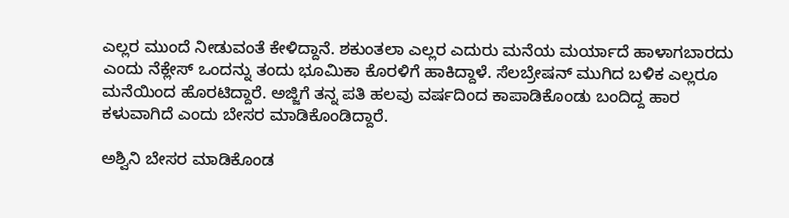ಎಲ್ಲರ ಮುಂದೆ ನೀಡುವಂತೆ ಕೇಳಿದ್ದಾನೆ. ಶಕುಂತಲಾ ಎಲ್ಲರ ಎದುರು ಮನೆಯ ಮರ್ಯಾದೆ ಹಾಳಾಗಬಾರದು ಎಂದು ನೆಕ್ಲೇಸ್ ಒಂದನ್ನು ತಂದು ಭೂಮಿಕಾ ಕೊರಳಿಗೆ ಹಾಕಿದ್ದಾಳೆ. ಸೆಲಬ್ರೇಷನ್ ಮುಗಿದ ಬಳಿಕ ಎಲ್ಲರೂ ಮನೆಯಿಂದ ಹೊರಟಿದ್ದಾರೆ. ಅಜ್ಜಿಗೆ ತನ್ನ ಪತಿ ಹಲವು ವರ್ಷದಿಂದ ಕಾಪಾಡಿಕೊಂಡು ಬಂದಿದ್ದ ಹಾರ ಕಳುವಾಗಿದೆ ಎಂದು ಬೇಸರ ಮಾಡಿಕೊಂಡಿದ್ದಾರೆ.

ಅಶ್ವಿನಿ ಬೇಸರ ಮಾಡಿಕೊಂಡ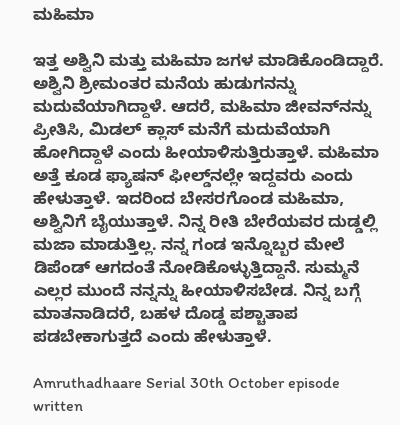ಮಹಿಮಾ

ಇತ್ತ ಅಶ್ವಿನಿ ಮತ್ತು ಮಹಿಮಾ ಜಗಳ ಮಾಡಿಕೊಂಡಿದ್ದಾರೆ. ಅಶ್ವಿನಿ ಶ್ರೀಮಂತರ ಮನೆಯ ಹುಡುಗನನ್ನು ಮದುವೆಯಾಗಿದ್ದಾಳೆ. ಆದರೆ, ಮಹಿಮಾ ಜೀವನ್‌ನನ್ನು ಪ್ರೀತಿಸಿ, ಮಿಡಲ್ ಕ್ಲಾಸ್ ಮನೆಗೆ ಮದುವೆಯಾಗಿ ಹೋಗಿದ್ದಾಳೆ ಎಂದು ಹೀಯಾಳಿಸುತ್ತಿರುತ್ತಾಳೆ. ಮಹಿಮಾ ಅತ್ತೆ ಕೂಡ ಫ್ಯಾಷನ್ ಫೀಲ್ಡ್‌ನಲ್ಲೇ ಇದ್ದವರು ಎಂದು ಹೇಳುತ್ತಾಳೆ. ಇದರಿಂದ ಬೇಸರಗೊಂಡ ಮಹಿಮಾ, ಅಶ್ವಿನಿಗೆ ಬೈಯುತ್ತಾಳೆ. ನಿನ್ನ ರೀತಿ ಬೇರೆಯವರ ದುಡ್ಡಲ್ಲಿ ಮಜಾ ಮಾಡುತ್ತಿಲ್ಲ. ನನ್ನ ಗಂಡ ಇನ್ನೊಬ್ಬರ ಮೇಲೆ ಡಿಪೆಂಡ್ ಆಗದಂತೆ ನೋಡಿಕೊಳ್ಳುತ್ತಿದ್ದಾನೆ. ಸುಮ್ಮನೆ ಎಲ್ಲರ ಮುಂದೆ ನನ್ನನ್ನು ಹೀಯಾಳಿಸಬೇಡ. ನಿನ್ನ ಬಗ್ಗೆ ಮಾತನಾಡಿದರೆ, ಬಹಳ ದೊಡ್ಡ ಪಶ್ಚಾತಾಪ ಪಡಬೇಕಾಗುತ್ತದೆ ಎಂದು ಹೇಳುತ್ತಾಳೆ.

Amruthadhaare Serial 30th October episode written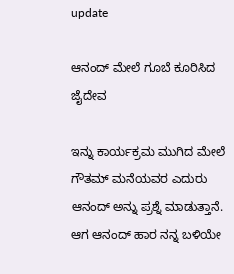update

ಆನಂದ್ ಮೇಲೆ ಗೂಬೆ ಕೂರಿಸಿದ ಜೈದೇವ

ಇನ್ನು ಕಾರ್ಯಕ್ರಮ ಮುಗಿದ ಮೇಲೆ ಗೌತಮ್ ಮನೆಯವರ ಎದುರು ಆನಂದ್ ಅನ್ನು ಪ್ರಶ್ನೆ ಮಾಡುತ್ತಾನೆ. ಆಗ ಆನಂದ್ ಹಾರ ನನ್ನ ಬಳಿಯೇ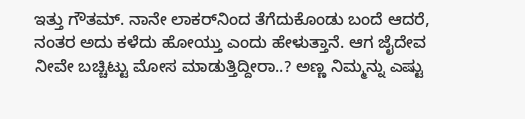ಇತ್ತು ಗೌತಮ್. ನಾನೇ ಲಾಕರ್‌ನಿಂದ ತೆಗೆದುಕೊಂಡು ಬಂದೆ ಆದರೆ, ನಂತರ ಅದು ಕಳೆದು ಹೋಯ್ತು ಎಂದು ಹೇಳುತ್ತಾನೆ. ಆಗ ಜೈದೇವ ನೀವೇ ಬಚ್ಚಿಟ್ಟು ಮೋಸ ಮಾಡುತ್ತಿದ್ದೀರಾ..? ಅಣ್ಣ ನಿಮ್ಮನ್ನು ಎಷ್ಟು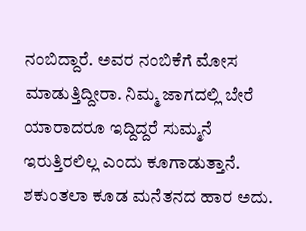ನಂಬಿದ್ದಾರೆ. ಅವರ ನಂಬಿಕೆಗೆ ಮೋಸ ಮಾಡುತ್ತಿದ್ದೀರಾ. ನಿಮ್ಮ ಜಾಗದಲ್ಲಿ ಬೇರೆ ಯಾರಾದರೂ ಇದ್ದಿದ್ದರೆ ಸುಮ್ಮನೆ ಇರುತ್ತಿರಲಿಲ್ಲ ಎಂದು ಕೂಗಾಡುತ್ತಾನೆ. ಶಕುಂತಲಾ ಕೂಡ ಮನೆತನದ ಹಾರ ಅದು.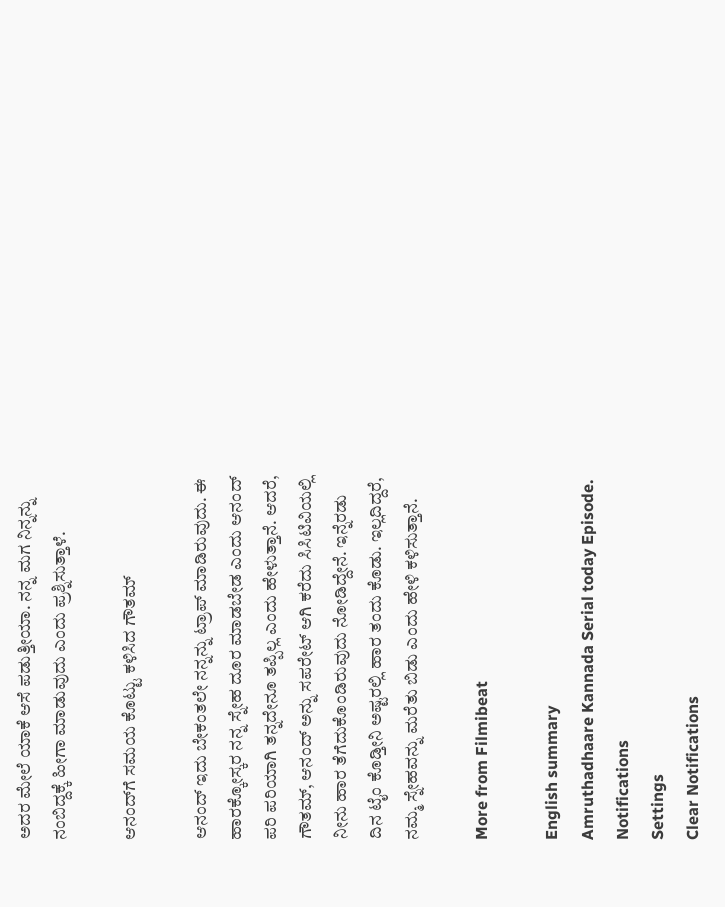ಅದರ ಮೇಲೆ ಯಾಕೆ ಆಸೆ ಪಡುತ್ತೀಯಾ. ನನ್ನ ಮಗ ನಿನ್ನನ್ನು ನಂಬಿದ್ದಕ್ಕೆ ಹೀಗಾ ಮಾಡುವುದು ಎಂದು ಪ್ರಶ್ನಿಸುತ್ತಾಳೆ.

ಆನಂದ್‌ಗೆ ಸಮಯ ಕೊಟ್ಟು ಕಳಿಸಿದ ಗೌತಮ್

ಆನಂದ್ ಇದು ಬೇಕಂತಲೇ ನನ್ನನ್ನು ಟ್ರಾಪ್ ಮಾಡಿರುವುದು. ಈ ಹಾರಕ್ಕೋಸ್ಕರ ನನ್ನ ಸ್ನೇಹ ದೂರ ಮಾಡಬೇಡ ಎಂದು ಆನಂದ್ ಪರಿ ಪರಿಯಾಗಿ ತನ್ನದೇನೂ ತಪ್ಪಿಲ್ಲ ಎಂದು ಹೇಳುತ್ತಾನೆ. ಆದರೆ, ಗೌತಮ್, ಆನಂದ್ ಅನ್ನು ಸಪರೇಟ್ ಆಗಿ ಕರೆದು ಸಿಸಿಟಿವಿಯಲ್ಲಿ ನೀನು ಹಾರ ತೆಗೆದುಕೊಂಡಿರುವುದು ನೋಡಿದ್ದೇನೆ. ಇನ್ನೆರಡು ದಿನ ಟೈಂ ಕೊಡ್ತೀನಿ ಅಷ್ಟರಲ್ಲಿ ಹಾರ ತಂದು ಕೊಡು. ಇಲ್ಲದಿದ್ದರೆ, ನಮ್ಮ ಸ್ನೇಹವನ್ನು ಮರೆತು ಬಿಡು ಎಂದು ಹೇಳಿ ಕಳಿಸುತ್ತಾನೆ.

More from Filmibeat

English summary
Amruthadhaare Kannada Serial today Episode.
Notifications
Settings
Clear Notifications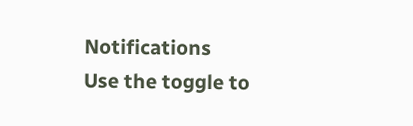Notifications
Use the toggle to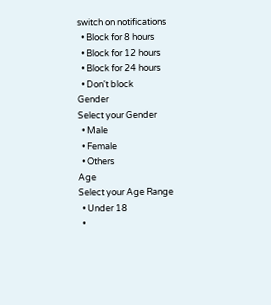switch on notifications
  • Block for 8 hours
  • Block for 12 hours
  • Block for 24 hours
  • Don't block
Gender
Select your Gender
  • Male
  • Female
  • Others
Age
Select your Age Range
  • Under 18
  •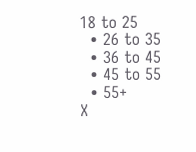18 to 25
  • 26 to 35
  • 36 to 45
  • 45 to 55
  • 55+
X